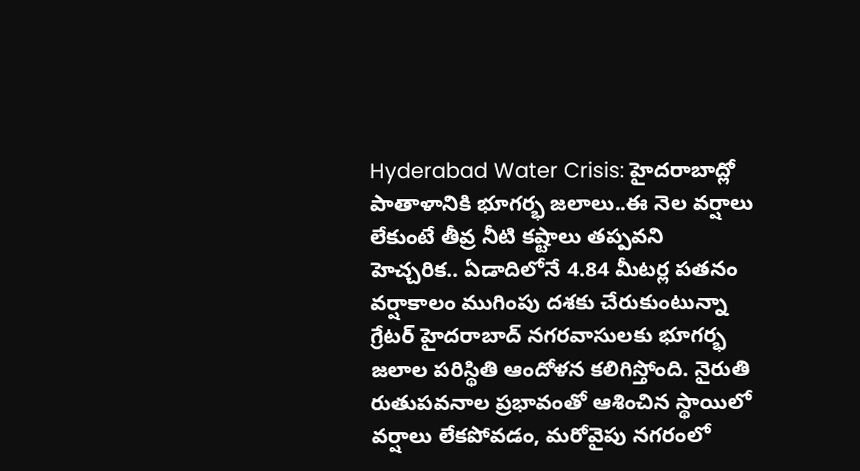Hyderabad Water Crisis: హైదరాబాద్లో పాతాళానికి భూగర్భ జలాలు..ఈ నెల వర్షాలు లేకుంటే తీవ్ర నీటి కష్టాలు తప్పవని హెచ్చరిక.. ఏడాదిలోనే 4.84 మీటర్ల పతనం
వర్షాకాలం ముగింపు దశకు చేరుకుంటున్నా గ్రేటర్ హైదరాబాద్ నగరవాసులకు భూగర్భ జలాల పరిస్థితి ఆందోళన కలిగిస్తోంది. నైరుతి రుతుపవనాల ప్రభావంతో ఆశించిన స్థాయిలో వర్షాలు లేకపోవడం, మరోవైపు నగరంలో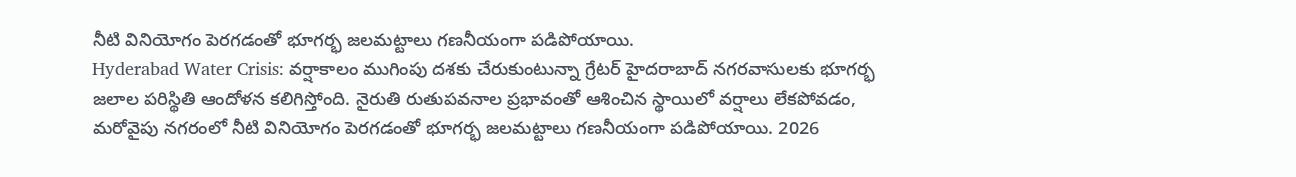నీటి వినియోగం పెరగడంతో భూగర్భ జలమట్టాలు గణనీయంగా పడిపోయాయి.
Hyderabad Water Crisis: వర్షాకాలం ముగింపు దశకు చేరుకుంటున్నా గ్రేటర్ హైదరాబాద్ నగరవాసులకు భూగర్భ జలాల పరిస్థితి ఆందోళన కలిగిస్తోంది. నైరుతి రుతుపవనాల ప్రభావంతో ఆశించిన స్థాయిలో వర్షాలు లేకపోవడం, మరోవైపు నగరంలో నీటి వినియోగం పెరగడంతో భూగర్భ జలమట్టాలు గణనీయంగా పడిపోయాయి. 2026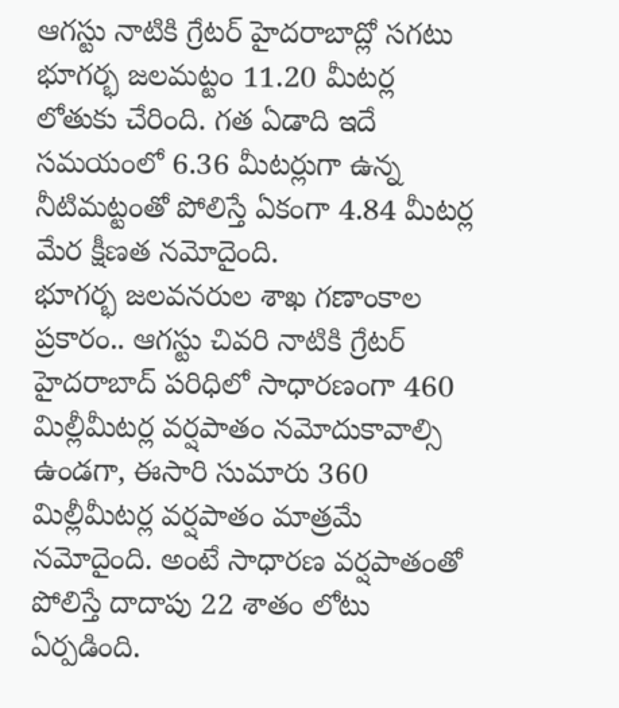ఆగస్టు నాటికి గ్రేటర్ హైదరాబాద్లో సగటు భూగర్భ జలమట్టం 11.20 మీటర్ల లోతుకు చేరింది. గత ఏడాది ఇదే సమయంలో 6.36 మీటర్లుగా ఉన్న నీటిమట్టంతో పోలిస్తే ఏకంగా 4.84 మీటర్ల మేర క్షీణత నమోదైంది.
భూగర్భ జలవనరుల శాఖ గణాంకాల ప్రకారం.. ఆగస్టు చివరి నాటికి గ్రేటర్ హైదరాబాద్ పరిధిలో సాధారణంగా 460 మిల్లీమీటర్ల వర్షపాతం నమోదుకావాల్సి ఉండగా, ఈసారి సుమారు 360 మిల్లీమీటర్ల వర్షపాతం మాత్రమే నమోదైంది. అంటే సాధారణ వర్షపాతంతో పోలిస్తే దాదాపు 22 శాతం లోటు ఏర్పడింది.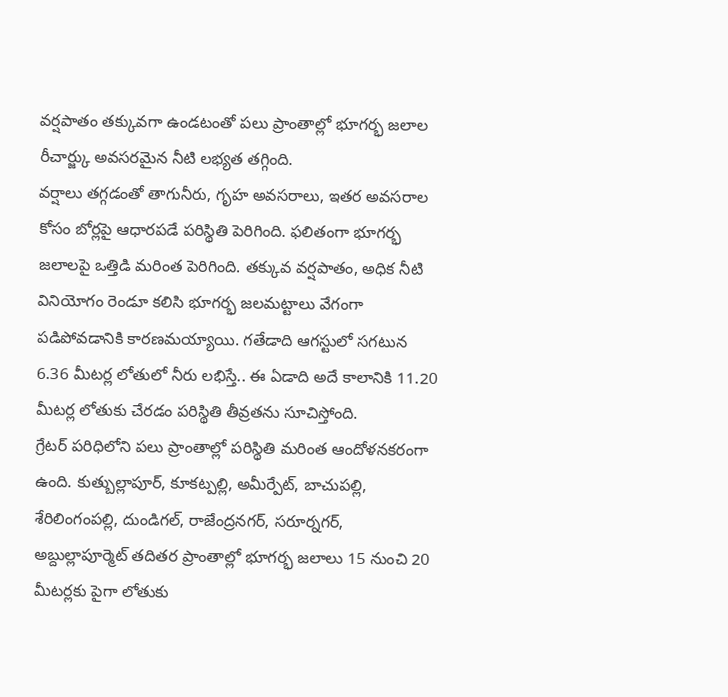వర్షపాతం తక్కువగా ఉండటంతో పలు ప్రాంతాల్లో భూగర్భ జలాల రీచార్జ్కు అవసరమైన నీటి లభ్యత తగ్గింది.
వర్షాలు తగ్గడంతో తాగునీరు, గృహ అవసరాలు, ఇతర అవసరాల కోసం బోర్లపై ఆధారపడే పరిస్థితి పెరిగింది. ఫలితంగా భూగర్భ జలాలపై ఒత్తిడి మరింత పెరిగింది. తక్కువ వర్షపాతం, అధిక నీటి వినియోగం రెండూ కలిసి భూగర్భ జలమట్టాలు వేగంగా పడిపోవడానికి కారణమయ్యాయి. గతేడాది ఆగస్టులో సగటున 6.36 మీటర్ల లోతులో నీరు లభిస్తే.. ఈ ఏడాది అదే కాలానికి 11.20 మీటర్ల లోతుకు చేరడం పరిస్థితి తీవ్రతను సూచిస్తోంది.
గ్రేటర్ పరిధిలోని పలు ప్రాంతాల్లో పరిస్థితి మరింత ఆందోళనకరంగా ఉంది. కుత్బుల్లాపూర్, కూకట్పల్లి, అమీర్పేట్, బాచుపల్లి, శేరిలింగంపల్లి, దుండిగల్, రాజేంద్రనగర్, సరూర్నగర్, అబ్దుల్లాపూర్మెట్ తదితర ప్రాంతాల్లో భూగర్భ జలాలు 15 నుంచి 20 మీటర్లకు పైగా లోతుకు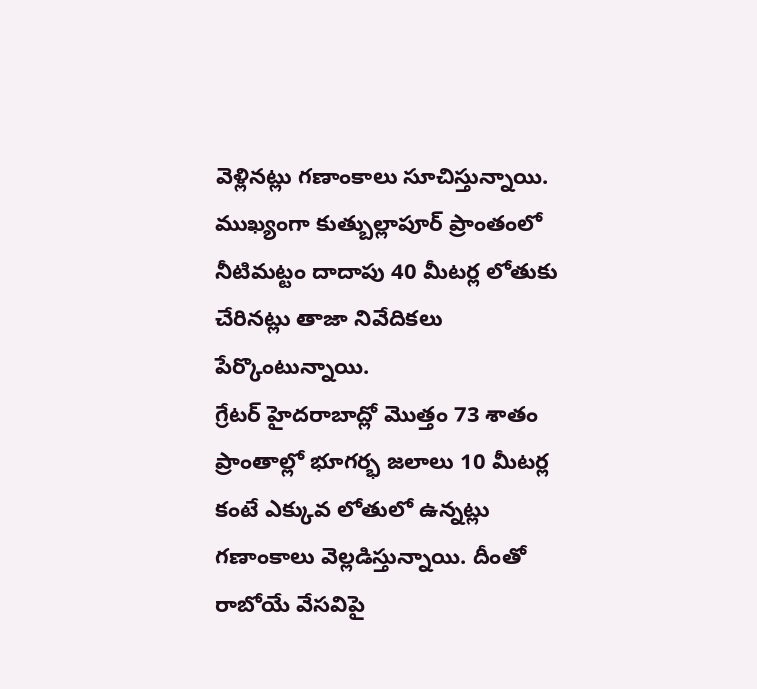వెళ్లినట్లు గణాంకాలు సూచిస్తున్నాయి. ముఖ్యంగా కుత్బుల్లాపూర్ ప్రాంతంలో నీటిమట్టం దాదాపు 40 మీటర్ల లోతుకు చేరినట్లు తాజా నివేదికలు పేర్కొంటున్నాయి.
గ్రేటర్ హైదరాబాద్లో మొత్తం 73 శాతం ప్రాంతాల్లో భూగర్భ జలాలు 10 మీటర్ల కంటే ఎక్కువ లోతులో ఉన్నట్లు గణాంకాలు వెల్లడిస్తున్నాయి. దీంతో రాబోయే వేసవిపై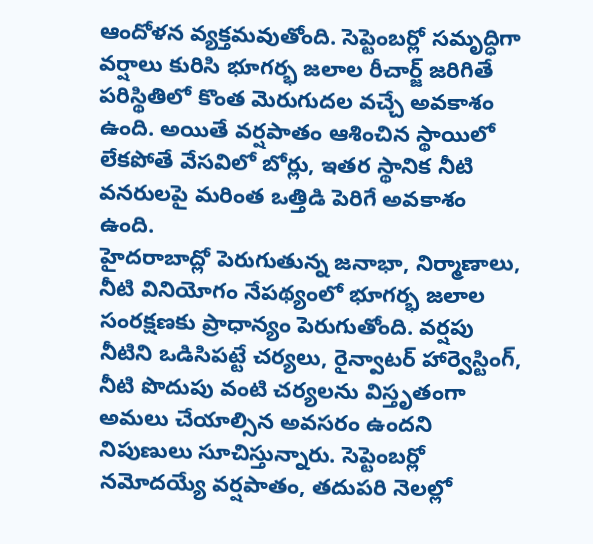ఆందోళన వ్యక్తమవుతోంది. సెప్టెంబర్లో సమృద్ధిగా వర్షాలు కురిసి భూగర్భ జలాల రీచార్జ్ జరిగితే పరిస్థితిలో కొంత మెరుగుదల వచ్చే అవకాశం ఉంది. అయితే వర్షపాతం ఆశించిన స్థాయిలో లేకపోతే వేసవిలో బోర్లు, ఇతర స్థానిక నీటి వనరులపై మరింత ఒత్తిడి పెరిగే అవకాశం ఉంది.
హైదరాబాద్లో పెరుగుతున్న జనాభా, నిర్మాణాలు, నీటి వినియోగం నేపథ్యంలో భూగర్భ జలాల సంరక్షణకు ప్రాధాన్యం పెరుగుతోంది. వర్షపు నీటిని ఒడిసిపట్టే చర్యలు, రైన్వాటర్ హార్వెస్టింగ్, నీటి పొదుపు వంటి చర్యలను విస్తృతంగా అమలు చేయాల్సిన అవసరం ఉందని నిపుణులు సూచిస్తున్నారు. సెప్టెంబర్లో నమోదయ్యే వర్షపాతం, తదుపరి నెలల్లో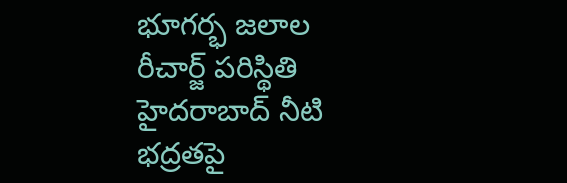భూగర్భ జలాల రీచార్జ్ పరిస్థితి హైదరాబాద్ నీటి భద్రతపై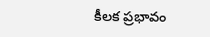కీలక ప్రభావం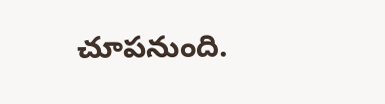చూపనుంది.